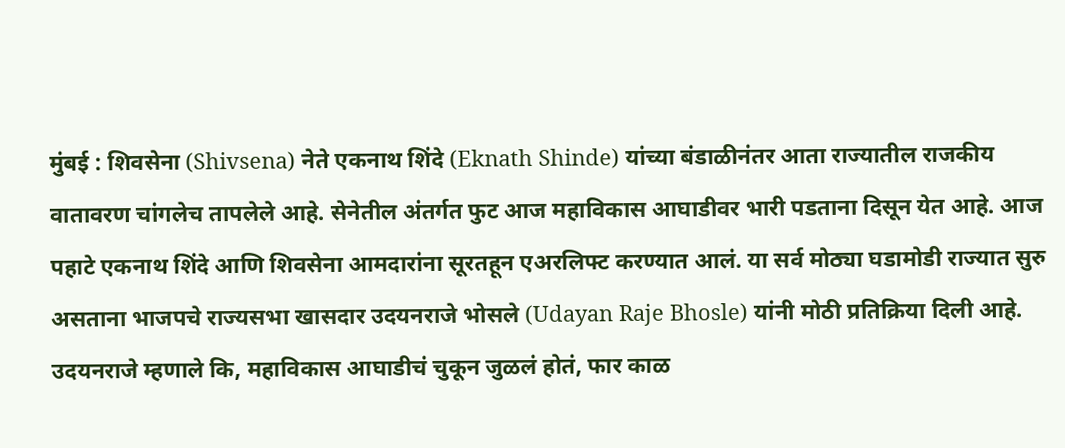मुंबई : शिवसेना (Shivsena) नेते एकनाथ शिंदे (Eknath Shinde) यांच्या बंडाळीनंतर आता राज्यातील राजकीय वातावरण चांगलेच तापलेले आहे. सेनेतील अंतर्गत फुट आज महाविकास आघाडीवर भारी पडताना दिसून येत आहे. आज पहाटे एकनाथ शिंदे आणि शिवसेना आमदारांना सूरतहून एअरलिफ्ट करण्यात आलं. या सर्व मोठ्या घडामोडी राज्यात सुरु असताना भाजपचे राज्यसभा खासदार उदयनराजे भोसले (Udayan Raje Bhosle) यांनी मोठी प्रतिक्रिया दिली आहे.
उदयनराजे म्हणाले कि, महाविकास आघाडीचं चुकून जुळलं होतं, फार काळ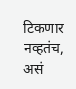टिकणार नव्हतंच, असं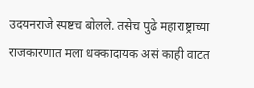उदयनराजे स्पष्टच बोलले. तसेच पुढे महाराष्ट्राच्या राजकारणात मला धक्कादायक असं काही वाटत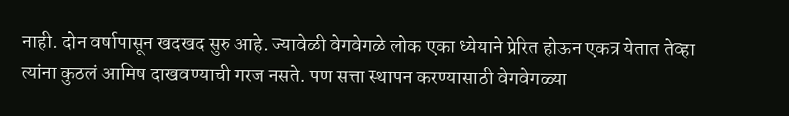नाही. दोन वर्षापासून खदखद सुरु आहे. ज्यावेळी वेगवेगळे लोक एका ध्येयाने प्रेरित होऊन एकत्र येतात तेव्हा त्यांना कुठलं आमिष दाखवण्याची गरज नसते. पण सत्ता स्थापन करण्यासाठी वेगवेगळ्या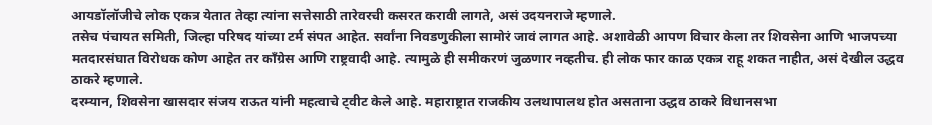आयडॉलॉजीचे लोक एकत्र येतात तेव्हा त्यांना सत्तेसाठी तारेवरची कसरत करावी लागते, असं उदयनराजे म्हणाले.
तसेच पंचायत समिती, जिल्हा परिषद यांच्या टर्म संपत आहेत. सर्वांना निवडणुकीला सामोरं जावं लागत आहे. अशावेळी आपण विचार केला तर शिवसेना आणि भाजपच्या मतदारसंघात विरोधक कोण आहेत तर काँग्रेस आणि राष्ट्रवादी आहे. त्यामुळे ही समीकरणं जुळणार नव्हतीच. ही लोक फार काळ एकत्र राहू शकत नाहीत, असं देखील उद्धव ठाकरे म्हणाले.
दरम्यान, शिवसेना खासदार संजय राऊत यांनी महत्वाचे ट्वीट केले आहे. महाराष्ट्रात राजकीय उलथापालथ होत असताना उद्धव ठाकरे विधानसभा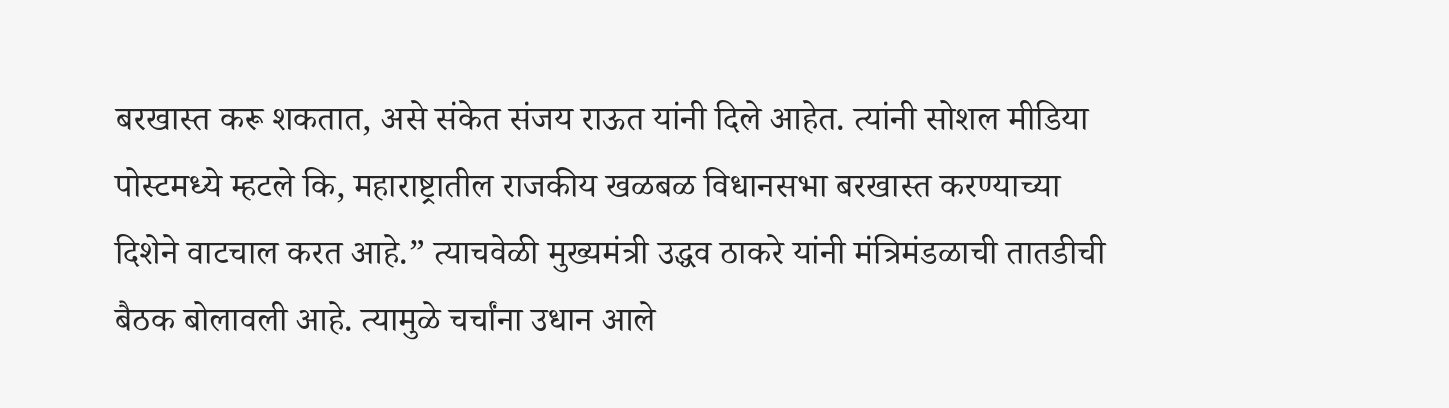बरखास्त करू शकतात, असे संकेत संजय राऊत यांनी दिले आहेत. त्यांनी सोशल मीडिया पोस्टमध्ये म्हटले कि, महाराष्ट्रातील राजकीय खळबळ विधानसभा बरखास्त करण्याच्या दिशेने वाटचाल करत आहे.” त्याचवेळी मुख्यमंत्री उद्धव ठाकरे यांनी मंत्रिमंडळाची तातडीची बैठक बोलावली आहे. त्यामुळे चर्चांना उधान आले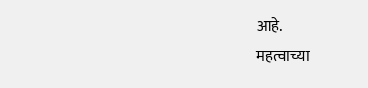आहे.
महत्वाच्या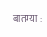बातम्या :